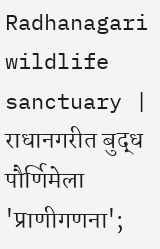Radhanagari wildlife sanctuary | राधानगरीत बुद्ध पौर्णिमेला 'प्राणीगणना';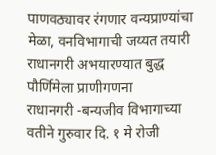पाणवठ्यावर रंगणार वन्यप्राण्यांचा मेळा, वनविभागाची जय्यत तयारी
राधानगरी अभयारण्यात बुद्ध पौर्णिमेला प्राणीगणना
राधानगरी -बन्यजीव विभागाच्या वतीने गुरुवार दि. १ मे रोजी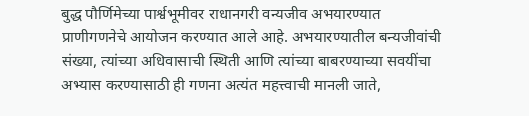बुद्ध पौर्णिमेच्या पार्श्वभूमीवर राधानगरी वन्यजीव अभयारण्यात प्राणीगणनेचे आयोजन करण्यात आले आहे. अभयारण्यातील बन्यजीवांची संख्या, त्यांच्या अधिवासाची स्थिती आणि त्यांच्या बाबरण्याच्या सवयींचा अभ्यास करण्यासाठी ही गणना अत्यंत महत्त्वाची मानली जाते,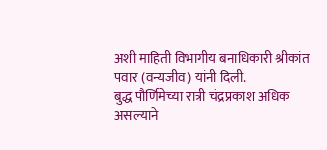अशी माहिती विभागीय बनाधिकारी श्रीकांत पवार (वन्यजीव) यांनी दिली.
बुद्ध पौर्णिमेच्या रात्री चंद्रप्रकाश अधिक असल्याने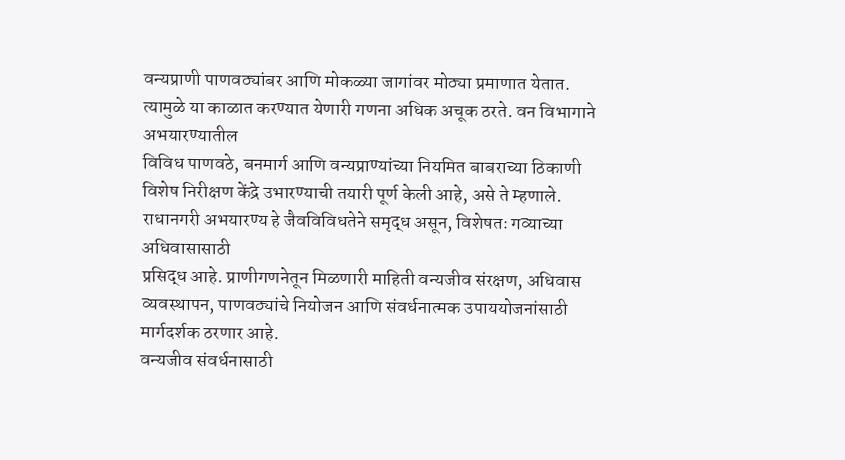वन्यप्राणी पाणवठ्यांबर आणि मोकळ्या जागांवर मोठ्या प्रमाणात येतात. त्यामुळे या काळात करण्यात येणारी गणना अधिक अचूक ठरते. वन विभागाने अभयारण्यातील
विविध पाणवठे, बनमार्ग आणि वन्यप्राण्यांच्या नियमित बाबराच्या ठिकाणी विशेष निरीक्षण केंद्रे उभारण्याची तयारी पूर्ण केली आहे, असे ते म्हणाले. राधानगरी अभयारण्य हे जैवविविधतेने समृद्ध असून, विशेषतः गव्याच्या अधिवासासाठी
प्रसिद्ध आहे. प्राणीगणनेतून मिळणारी माहिती वन्यजीव संरक्षण, अधिवास व्यवस्थापन, पाणवठ्यांचे नियोजन आणि संवर्धनात्मक उपाययोजनांसाठी मार्गदर्शक ठरणार आहे.
वन्यजीव संवर्धनासाठी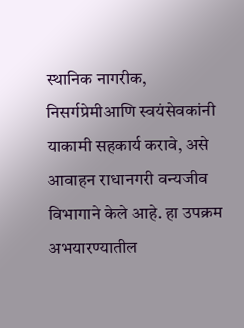स्थानिक नागरीक, निसर्गप्रेमीआणि स्वयंसेवकांनी याकामी सहकार्य करावे, असे आवाहन राधानगरी वन्यजीव विभागाने केले आहे. हा उपक्रम अभयारण्यातील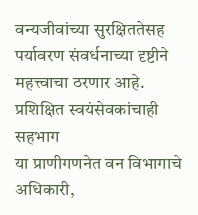वन्यजीवांच्या सुरक्षिततेसह पर्यावरण संवर्धनाच्या दृष्टीने महत्त्वाचा ठरणार आहे.
प्रशिक्षित स्वयंसेवकांचाही सहभाग
या प्राणीगणनेत वन विभागाचे अधिकारी,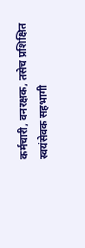कर्मचारी, वनरक्षक, तसेच प्रशिक्षित स्वयंसेवक सहभागी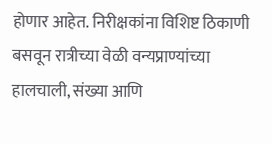होणार आहेत. निरीक्षकांना विशिष्ट ठिकाणी बसवून रात्रीच्या वेळी वन्यप्राण्यांच्या हालचाली, संख्या आणि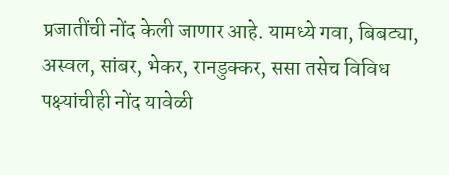प्रजातींची नोंद केली जाणार आहे. यामध्ये गवा, बिबट्या, अस्वल, सांबर, भेकर, रानडुक्कर, ससा तसेच विविध पक्ष्यांचीही नोंद यावेळी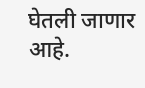घेतली जाणार आहे.